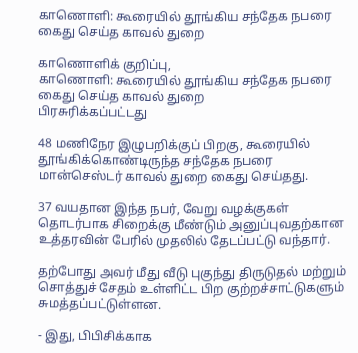காணொளி: கூரையில் தூங்கிய சந்தேக நபரை கைது செய்த காவல் துறை

காணொளிக் குறிப்பு,
காணொளி: கூரையில் தூங்கிய சந்தேக நபரை கைது செய்த காவல் துறை
பிரசுரிக்கப்பட்டது

48 மணிநேர இழுபறிக்குப் பிறகு, கூரையில் தூங்கிக்கொண்டிருந்த சந்தேக நபரை மான்செஸ்டர் காவல் துறை கைது செய்தது.

37 வயதான இந்த நபர், வேறு வழக்குகள் தொடர்பாக சிறைக்கு மீண்டும் அனுப்புவதற்கான உத்தரவின் பேரில் முதலில் தேடப்பட்டு வந்தார்.

தற்போது அவர் மீது வீடு புகுந்து திருடுதல் மற்றும் சொத்துச் சேதம் உள்ளிட்ட பிற குற்றச்சாட்டுகளும் சுமத்தப்பட்டுள்ளன.

- இது, பிபிசிக்காக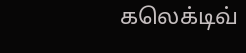கலெக்டிவ்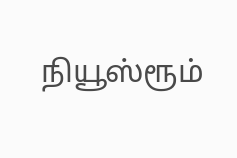நியூஸ்ரூம்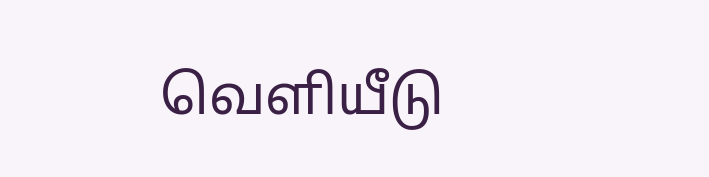வெளியீடு